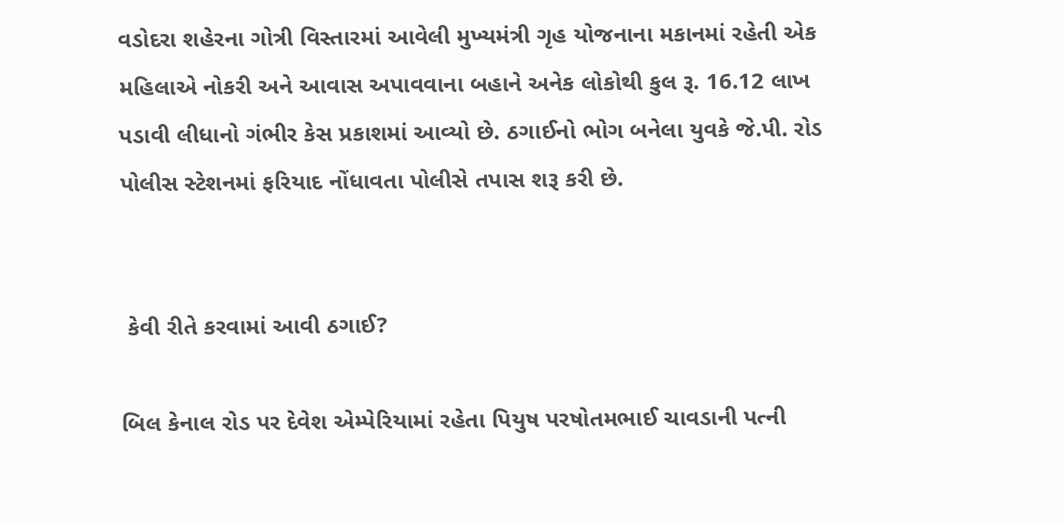વડોદરા શહેરના ગોત્રી વિસ્તારમાં આવેલી મુખ્યમંત્રી ગૃહ યોજનાના મકાનમાં રહેતી એક મહિલાએ નોકરી અને આવાસ અપાવવાના બહાને અનેક લોકોથી કુલ રૂ. 16.12 લાખ પડાવી લીધાનો ગંભીર કેસ પ્રકાશમાં આવ્યો છે. ઠગાઈનો ભોગ બનેલા યુવકે જે.પી. રોડ પોલીસ સ્ટેશનમાં ફરિયાદ નોંધાવતા પોલીસે તપાસ શરૂ કરી છે.


 કેવી રીતે કરવામાં આવી ઠગાઈ?

બિલ કેનાલ રોડ પર દેવેશ એમ્પેરિયામાં રહેતા પિયુષ પરષોતમભાઈ ચાવડાની પત્ની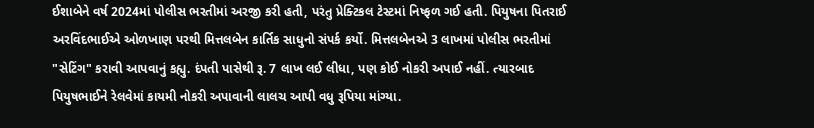ઈશાબેને વર્ષ 2024માં પોલીસ ભરતીમાં અરજી કરી હતી, પરંતુ પ્રેક્ટિકલ ટેસ્ટમાં નિષ્ફળ ગઈ હતી. પિયુષના પિતરાઈ અરવિંદભાઈએ ઓળખાણ પરથી મિત્તલબેન કાર્તિક સાધુનો સંપર્ક કર્યો. મિત્તલબેનએ 3 લાખમાં પોલીસ ભરતીમાં "સેટિંગ" કરાવી આપવાનું કહ્યુ. દંપતી પાસેથી રૂ. 7 લાખ લઈ લીધા, પણ કોઈ નોકરી અપાઈ નહીં. ત્યારબાદ પિયુષભાઈને રેલવેમાં કાયમી નોકરી અપાવાની લાલચ આપી વધુ રૂપિયા માંગ્યા.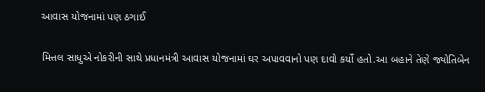આવાસ યોજનામાં પણ ઠગાઈ

મિત્તલ સાધુએ નોકરીની સાથે પ્રધાનમંત્રી આવાસ યોજનામાં ઘર અપાવવાનો પણ દાવો કર્યો હતો.આ બહાને તેણે જ્યોતિબેન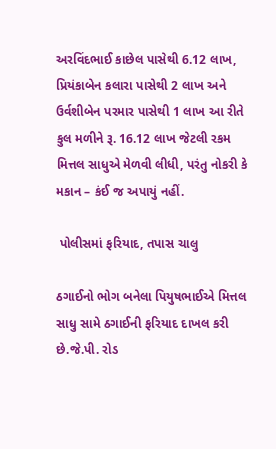અરવિંદભાઈ કાછેલ પાસેથી 6.12 લાખ, પ્રિયંકાબેન કલારા પાસેથી 2 લાખ અને ઉર્વશીબેન પરમાર પાસેથી 1 લાખ આ રીતે કુલ મળીને રૂ. 16.12 લાખ જેટલી રકમ મિત્તલ સાધુએ મેળવી લીધી, પરંતુ નોકરી કે મકાન – કંઈ જ અપાયું નહીં.

 પોલીસમાં ફરિયાદ, તપાસ ચાલુ

ઠગાઈનો ભોગ બનેલા પિયુષભાઈએ મિત્તલ સાધુ સામે ઠગાઈની ફરિયાદ દાખલ કરી છે.જે.પી. રોડ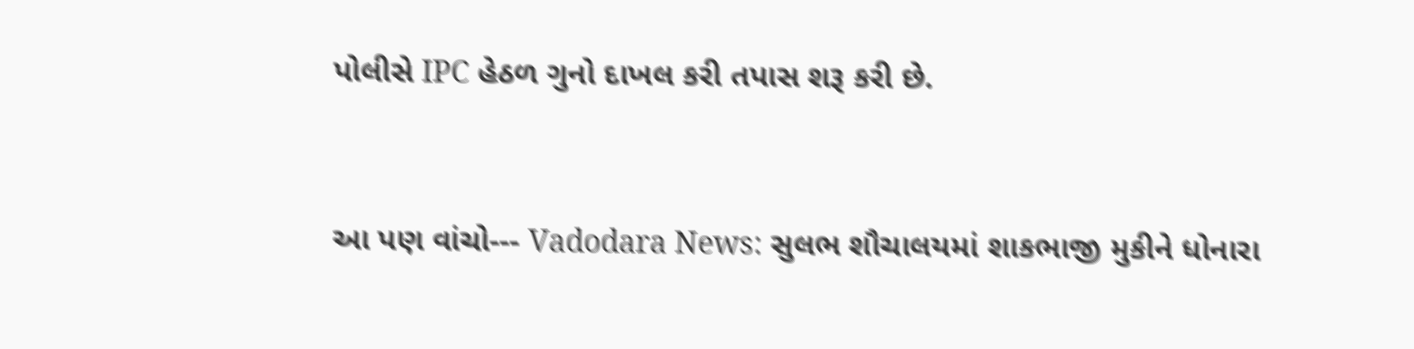પોલીસે IPC હેઠળ ગુનો દાખલ કરી તપાસ શરૂ કરી છે.


આ પણ વાંચો--- Vadodara News: સુલભ શૌચાલયમાં શાકભાજી મુકીને ધોનારા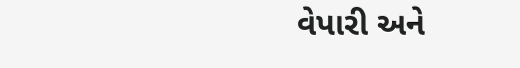વેપારી અને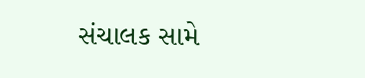સંચાલક સામે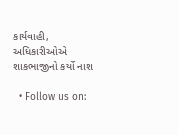કાર્યવાહી, અધિકારીઓએ શાકભાજીનો કર્યો નાશ

  • Follow us on: